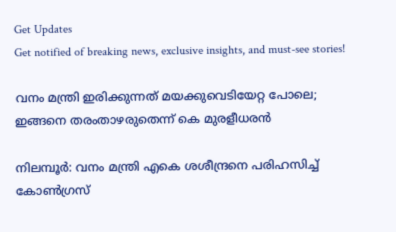Get Updates
Get notified of breaking news, exclusive insights, and must-see stories!

വനം മന്ത്രി ഇരിക്കുന്നത് മയക്കുവെടിയേറ്റ പോലെ; ഇങ്ങനെ തരംതാഴരുതെന്ന് കെ മുരളീധരന്‍

നിലമ്പൂര്‍: വനം മന്ത്രി എകെ ശശീന്ദ്രനെ പരിഹസിച്ച് കോണ്‍ഗ്രസ്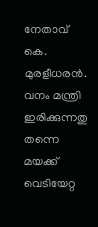നേതാവ് കെ. മുരളീധരന്‍. വനം മന്ത്രി ഇരിക്കുന്നതു തന്നെ മയക്ക് വെടിയേറ്റ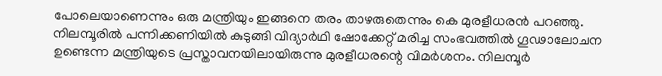പോലെയാണെന്നും ഒരു മന്ത്രിയും ഇങ്ങനെ തരം താഴരുതെന്നും കെ മുരളീധരന്‍ പറഞ്ഞു. നിലമ്പൂരില്‍ പന്നിക്കണിയില്‍ കുടുങ്ങി വിദ്യാര്‍ഥി ഷോക്കേറ്റ് മരിച്ച സംഭവത്തില്‍ ഗൂഢാലോചന ഉണ്ടെന്ന മന്ത്രിയുടെ പ്രസ്താവനയിലായിരുന്നു മുരളീധരന്റെ വിമര്‍ശനം. നിലമ്പൂര്‍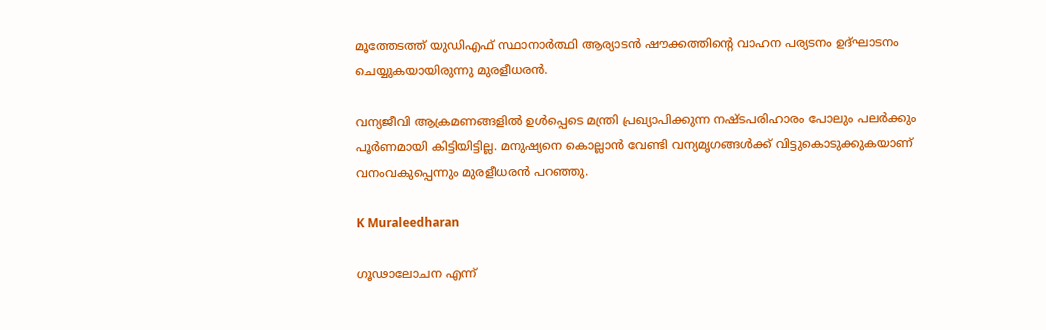മൂത്തേടത്ത് യുഡിഎഫ് സ്ഥാനാര്‍ത്ഥി ആര്യാടന്‍ ഷൗക്കത്തിന്റെ വാഹന പര്യടനം ഉദ്ഘാടനം ചെയ്യുകയായിരുന്നു മുരളീധരന്‍.

വന്യജീവി ആക്രമണങ്ങളില്‍ ഉള്‍പ്പെടെ മന്ത്രി പ്രഖ്യാപിക്കുന്ന നഷ്ടപരിഹാരം പോലും പലര്‍ക്കും പൂര്‍ണമായി കിട്ടിയിട്ടില്ല. മനുഷ്യനെ കൊല്ലാന്‍ വേണ്ടി വന്യമൃഗങ്ങള്‍ക്ക് വിട്ടുകൊടുക്കുകയാണ് വനംവകുപ്പെന്നും മുരളീധരന്‍ പറഞ്ഞു.

K Muraleedharan

ഗൂഢാലോചന എന്ന്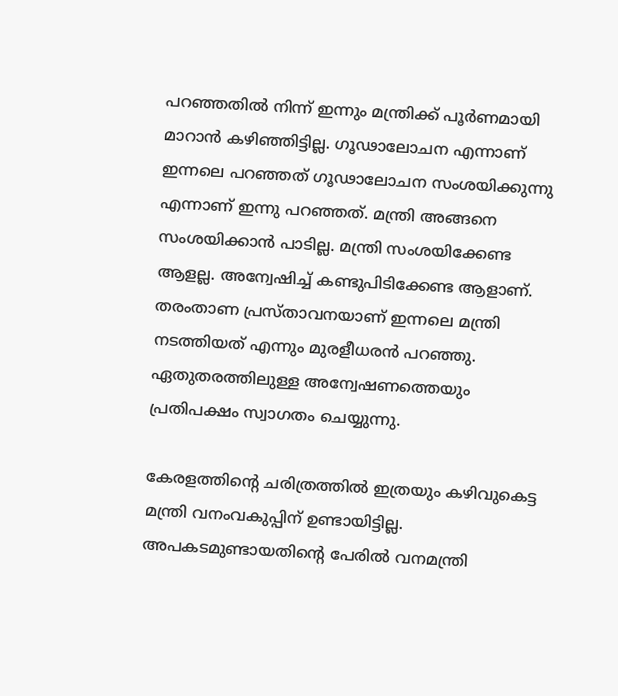പറഞ്ഞതില്‍ നിന്ന് ഇന്നും മന്ത്രിക്ക് പൂര്‍ണമായി മാറാന്‍ കഴിഞ്ഞിട്ടില്ല. ഗൂഢാലോചന എന്നാണ് ഇന്നലെ പറഞ്ഞത് ഗൂഢാലോചന സംശയിക്കുന്നു എന്നാണ് ഇന്നു പറഞ്ഞത്. മന്ത്രി അങ്ങനെ സംശയിക്കാന്‍ പാടില്ല. മന്ത്രി സംശയിക്കേണ്ട ആളല്ല. അന്വേഷിച്ച് കണ്ടുപിടിക്കേണ്ട ആളാണ്. തരംതാണ പ്രസ്താവനയാണ് ഇന്നലെ മന്ത്രി നടത്തിയത് എന്നും മുരളീധരന്‍ പറഞ്ഞു. ഏതുതരത്തിലുള്ള അന്വേഷണത്തെയും പ്രതിപക്ഷം സ്വാഗതം ചെയ്യുന്നു.

കേരളത്തിന്റെ ചരിത്രത്തില്‍ ഇത്രയും കഴിവുകെട്ട മന്ത്രി വനംവകുപ്പിന് ഉണ്ടായിട്ടില്ല.
അപകടമുണ്ടായതിന്റെ പേരില്‍ വനമന്ത്രി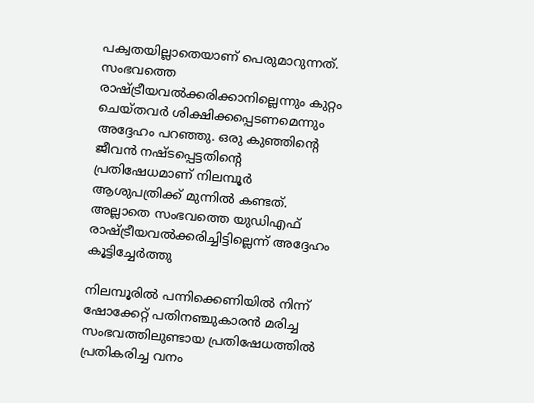പക്വതയില്ലാതെയാണ് പെരുമാറുന്നത്. സംഭവത്തെ രാഷ്ട്രീയവല്‍ക്കരിക്കാനില്ലെന്നും കുറ്റം ചെയ്തവര്‍ ശിക്ഷിക്കപ്പെടണമെന്നും അദ്ദേഹം പറഞ്ഞു. ഒരു കുഞ്ഞിന്റെ ജീവന്‍ നഷ്ടപ്പെട്ടതിന്റെ പ്രതിഷേധമാണ് നിലമ്പൂര്‍ ആശുപത്രിക്ക് മുന്നില്‍ കണ്ടത്. അല്ലാതെ സംഭവത്തെ യുഡിഎഫ് രാഷ്ട്രീയവല്‍ക്കരിച്ചിട്ടില്ലെന്ന് അദ്ദേഹം കൂട്ടിച്ചേര്‍ത്തു

നിലമ്പൂരില്‍ പന്നിക്കെണിയില്‍ നിന്ന് ഷോക്കേറ്റ് പതിനഞ്ചുകാരന്‍ മരിച്ച സംഭവത്തിലുണ്ടായ പ്രതിഷേധത്തില്‍ പ്രതികരിച്ച വനം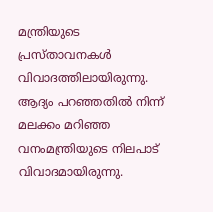മന്ത്രിയുടെ പ്രസ്താവനകള്‍ വിവാദത്തിലായിരുന്നു. ആദ്യം പറഞ്ഞതില്‍ നിന്ന് മലക്കം മറിഞ്ഞ വനംമന്ത്രിയുടെ നിലപാട് വിവാദമായിരുന്നു.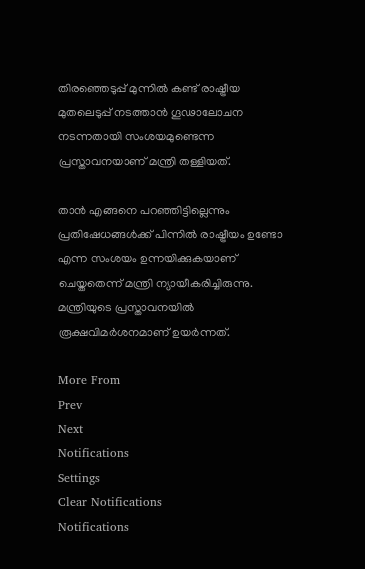തിരഞ്ഞെടുപ്പ് മുന്നില്‍ കണ്ട് രാഷ്ട്രീയ മുതലെടുപ്പ് നടത്താന്‍ ഗൂഢാലോചന നടന്നതായി സംശയമുണ്ടെന്ന പ്രസ്താവനയാണ് മന്ത്രി തള്ളിയത്.

താന്‍ എങ്ങനെ പറഞ്ഞിട്ടില്ലെന്നും പ്രതിഷേധങ്ങള്‍ക്ക് പിന്നില്‍ രാഷ്ട്രീയം ഉണ്ടോ എന്ന സംശയം ഉന്നയിക്കുകയാണ് ചെയ്തതെന്ന് മന്ത്രി ന്യായീകരിച്ചിരുന്നു. മന്ത്രിയുടെ പ്രസ്താവനയില്‍ രൂക്ഷവിമര്‍ശനമാണ് ഉയര്‍ന്നത്.

More From
Prev
Next
Notifications
Settings
Clear Notifications
Notifications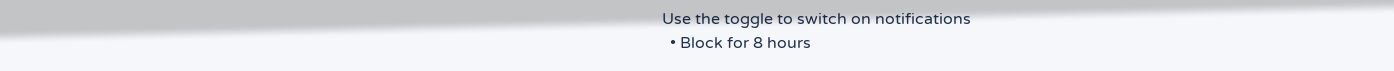Use the toggle to switch on notifications
  • Block for 8 hours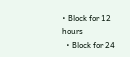• Block for 12 hours
  • Block for 24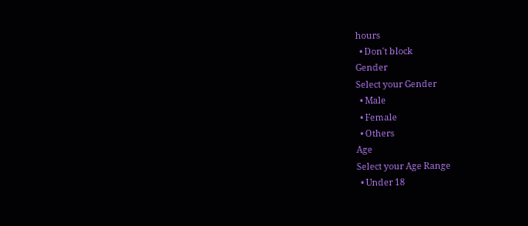hours
  • Don't block
Gender
Select your Gender
  • Male
  • Female
  • Others
Age
Select your Age Range
  • Under 18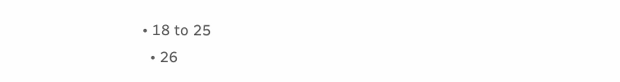• 18 to 25
  • 26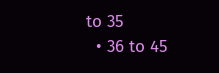to 35
  • 36 to 45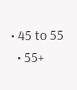• 45 to 55
  • 55+